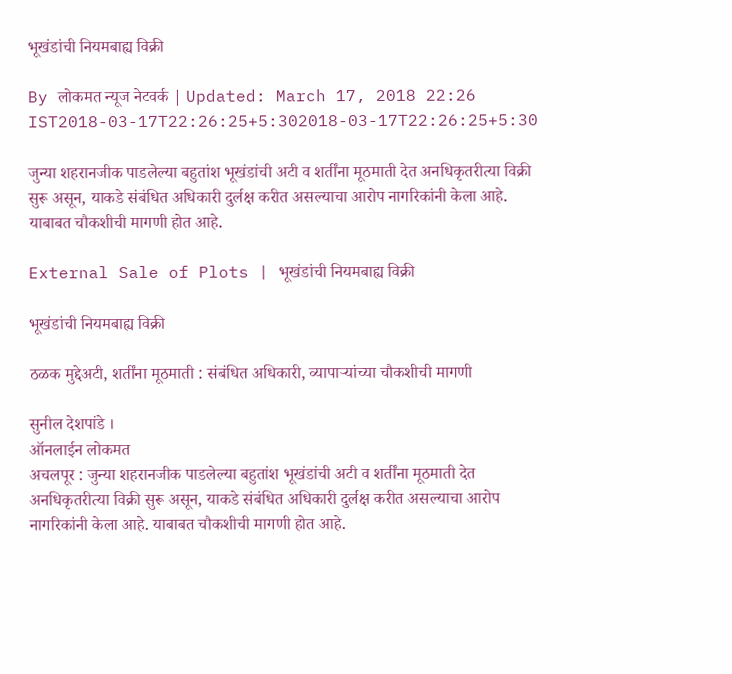भूखंडांची नियमबाह्य विक्री

By लोकमत न्यूज नेटवर्क | Updated: March 17, 2018 22:26 IST2018-03-17T22:26:25+5:302018-03-17T22:26:25+5:30

जुन्या शहरानजीक पाडलेल्या बहुतांश भूखंडांची अटी व शर्तींना मूठमाती देत अनधिकृतरीत्या विक्री सुरू असून, याकडे संबंधित अधिकारी दुर्लक्ष करीत असल्याचा आरोप नागरिकांनी केला आहे. याबाबत चौकशीची मागणी होत आहे.

External Sale of Plots | भूखंडांची नियमबाह्य विक्री

भूखंडांची नियमबाह्य विक्री

ठळक मुद्देअटी, शर्तींना मूठमाती : संबंधित अधिकारी, व्यापाऱ्यांच्या चौकशीची मागणी

सुनील देशपांडे ।
ऑनलाईन लोकमत
अचलपूर : जुन्या शहरानजीक पाडलेल्या बहुतांश भूखंडांची अटी व शर्तींना मूठमाती देत अनधिकृतरीत्या विक्री सुरू असून, याकडे संबंधित अधिकारी दुर्लक्ष करीत असल्याचा आरोप नागरिकांनी केला आहे. याबाबत चौकशीची मागणी होत आहे.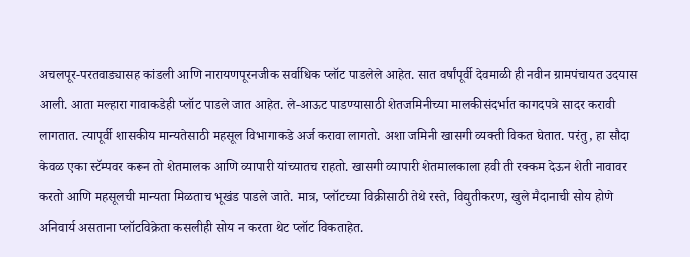अचलपूर-परतवाड्यासह कांडली आणि नारायणपूरनजीक सर्वाधिक प्लॉट पाडलेले आहेत. सात वर्षांपूर्वी देवमाळी ही नवीन ग्रामपंचायत उदयास आली. आता मल्हारा गावाकडेही प्लॉट पाडले जात आहेत. ले-आऊट पाडण्यासाठी शेतजमिनीच्या मालकीसंदर्भात कागदपत्रे सादर करावी लागतात. त्यापूर्वी शासकीय मान्यतेसाठी महसूल विभागाकडे अर्ज करावा लागतो. अशा जमिनी खासगी व्यक्ती विकत घेतात. परंतु, हा सौदा केवळ एका स्टॅम्पवर करून तो शेतमालक आणि व्यापारी यांच्यातच राहतो. खासगी व्यापारी शेतमालकाला हवी ती रक्कम देऊन शेती नावावर करतो आणि महसूलची मान्यता मिळताच भूखंड पाडले जाते. मात्र, प्लॉटच्या विक्रीसाठी तेथे रस्ते, विद्युतीकरण, खुले मैदानाची सोय होणे अनिवार्य असताना प्लॉटविक्रेता कसलीही सोय न करता थेट प्लॉट विकताहेत.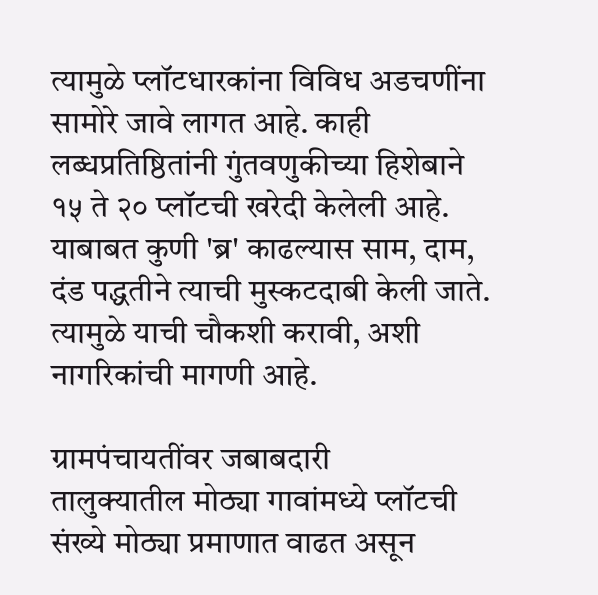त्यामुळे प्लॉटधारकांना विविध अडचणींना सामोरे जावे लागत आहे. काही लब्धप्रतिष्ठितांनी गुंतवणुकीच्या हिशेबाने १५ ते २० प्लॉटची खरेदी केलेली आहे. याबाबत कुणी 'ब्र' काढल्यास साम, दाम, दंड पद्धतीने त्याची मुस्कटदाबी केली जाते. त्यामुळे याची चौकशी करावी, अशी नागरिकांची मागणी आहे.

ग्रामपंचायतींवर जबाबदारी
तालुक्यातील मोठ्या गावांमध्ये प्लॉटची संख्ये मोठ्या प्रमाणात वाढत असून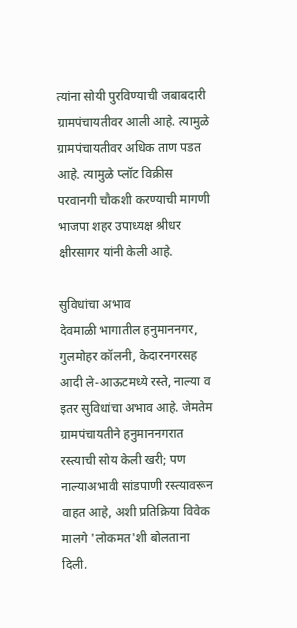त्यांना सोयी पुरविण्याची जबाबदारी ग्रामपंचायतीवर आली आहे. त्यामुळे ग्रामपंचायतीवर अधिक ताण पडत आहे. त्यामुळे प्लॉट विक्रीस परवानगी चौकशी करण्याची मागणी भाजपा शहर उपाध्यक्ष श्रीधर क्षीरसागर यांनी केली आहे.

सुविधांचा अभाव
देवमाळी भागातील हनुमाननगर, गुलमोहर कॉलनी, केदारनगरसह आदी ले-आऊटमध्ये रस्ते, नाल्या व इतर सुविधांचा अभाव आहे. जेमतेम ग्रामपंचायतीने हनुमाननगरात रस्त्याची सोय केली खरी; पण नाल्याअभावी सांडपाणी रस्त्यावरून वाहत आहे, अशी प्रतिक्रिया विवेक मालगे 'लोकमत'शी बोलताना दिली.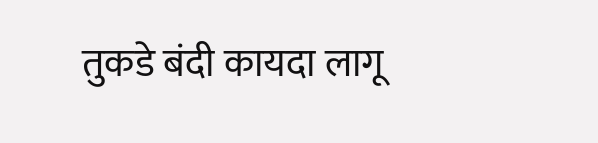तुकडे बंदी कायदा लागू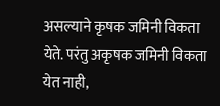असल्याने कृषक जमिनी विकता येते. परंतु अकृषक जमिनी विकता येत नाही,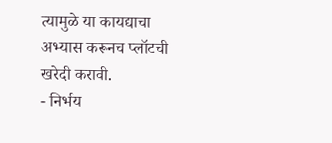त्यामुळे या कायद्याचा अभ्यास करूनच प्लॉटची खरेदी करावी.
- निर्भय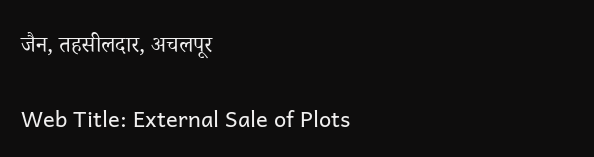जैन, तहसीलदार, अचलपूर

Web Title: External Sale of Plots